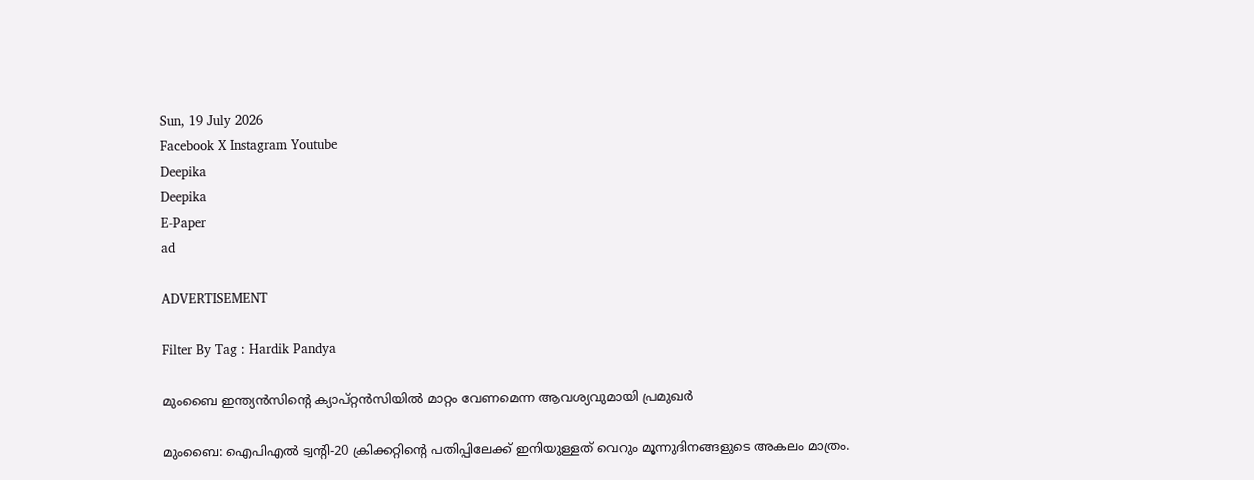Sun, 19 July 2026
Facebook X Instagram Youtube
Deepika
Deepika
E-Paper
ad

ADVERTISEMENT

Filter By Tag : Hardik Pandya

മുംബൈ ഇന്ത്യന്‍സിന്‍റെ ക്യാപ്റ്റന്‍സിയില്‍ മാറ്റം വേണമെന്ന ആവശ്യവുമായി പ്രമുഖര്‍

മുംബൈ: ഐപിഎല്‍ ട്വന്‍റി-20 ക്രിക്കറ്റിന്‍റെ പതിപ്പിലേക്ക് ഇനിയുള്ളത് വെറും മൂന്നുദിനങ്ങളുടെ അകലം മാത്രം.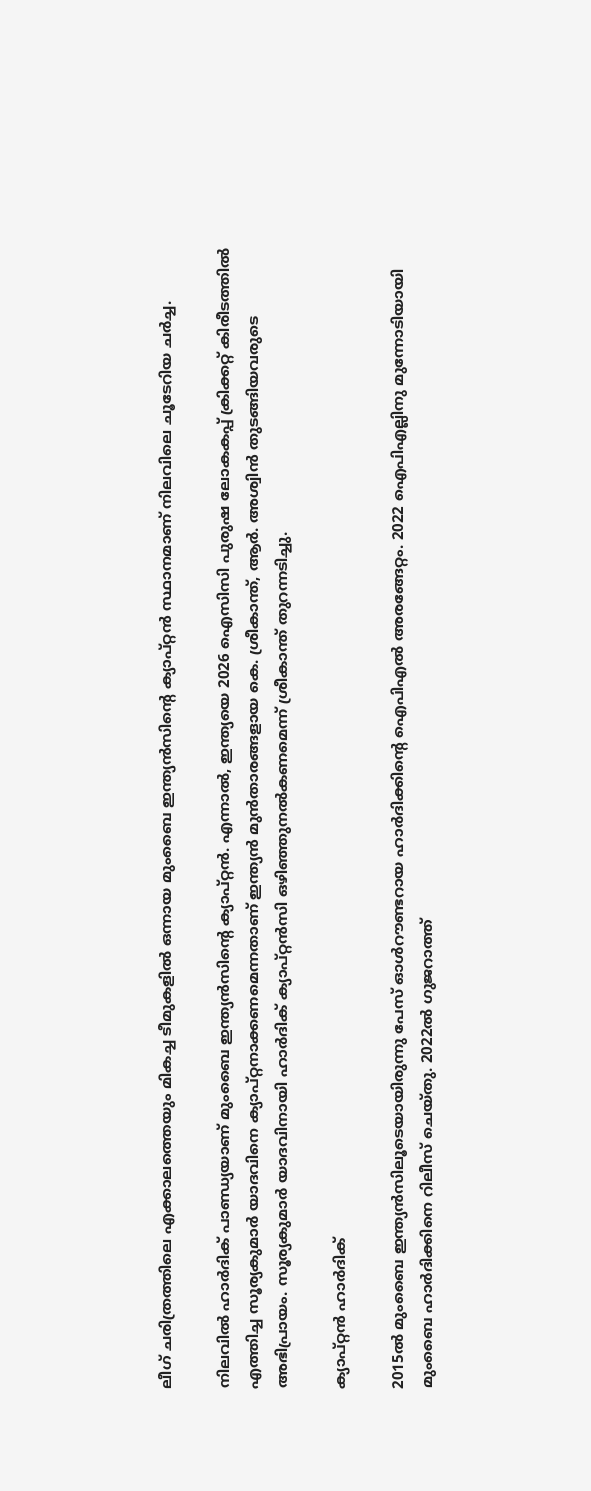ലീഗ് ചരിത്രത്തിലെ എക്കാലത്തെയും മികച്ച ടീമുകളില്‍ ഒന്നായ മുംബൈ ഇന്ത്യന്‍സിന്‍റെ ക്യാപ്റ്റന്‍ സ്ഥാനമാണ് നിലവിലെ ചൂടേറിയ ചര്‍ച്ച.

നിലവില്‍ ഹാര്‍ദിക് പാണ്ഡ്യയാണ് മുംബൈ ഇന്ത്യന്‍സിന്‍റെ ക്യാപ്റ്റന്‍. എന്നാല്‍, ഇന്ത്യയെ 2026 ഐസിസി പുരുഷ ലോകകപ്പ് ക്രിക്കറ്റ് കിരീടത്തില്‍ എത്തിച്ച സൂര്യകുമാര്‍ യാദവിനെ ക്യാപ്റ്റനാക്കണമെന്നതാണ് ഇന്ത്യന്‍ മുന്‍താരങ്ങളായ കെ. ശ്രീകാന്ത്, ആര്‍. അശ്വിന്‍ തുടങ്ങിയവരുടെ അഭിപ്രായം. സൂര്യകുമാര്‍ യാദവിനായി ഹാര്‍ദിക് ക്യാപ്റ്റന്‍സി ഒഴിഞ്ഞുനല്‍കണമെന്ന് ശ്രീകാന്ത് തുറന്നടിച്ചു.

ക്യാപ്റ്റന്‍ ഹാര്‍ദിക്

2015ല്‍ മുംബൈ ഇന്ത്യന്‍സിലൂടെയായിരുന്നു പേസ് ഓള്‍റൗണ്ടറായ ഹാര്‍ദിക്കിന്‍റെ ഐപിഎല്‍ അരങ്ങേറ്റം. 2022 ഐപിഎല്ലിനു മുന്നോടിയായി മുംബൈ ഹാര്‍ദിക്കിനെ റിലീസ് ചെയ്തു. 2022ല്‍ ഗുജറാത്ത്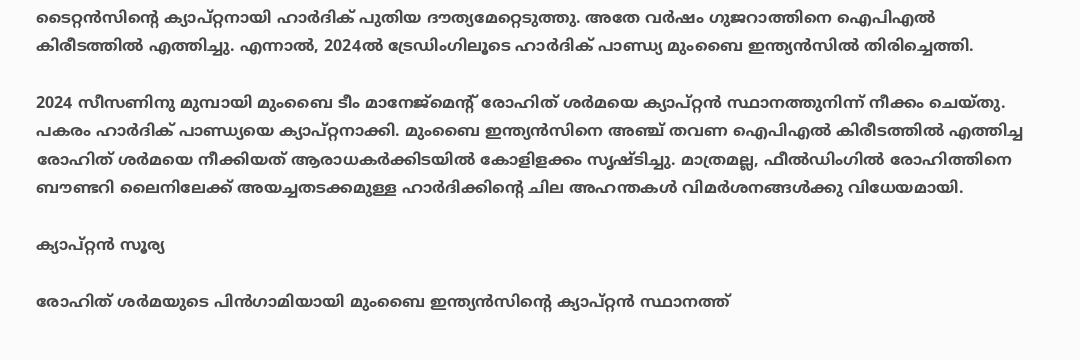ടൈറ്റന്‍സിന്‍റെ ക്യാപ്റ്റനായി ഹാര്‍ദിക് പുതിയ ദൗത്യമേറ്റെടുത്തു. അതേ വര്‍ഷം ഗുജറാത്തിനെ ഐപിഎല്‍ കിരീടത്തില്‍ എത്തിച്ചു. എന്നാല്‍, 2024ല്‍ ട്രേഡിംഗിലൂടെ ഹാര്‍ദിക് പാണ്ഡ്യ മുംബൈ ഇന്ത്യന്‍സില്‍ തിരിച്ചെത്തി.

2024 സീസണിനു മുമ്പായി മുംബൈ ടീം മാനേജ്‌മെന്‍റ് രോഹിത് ശര്‍മയെ ക്യാപ്റ്റന്‍ സ്ഥാനത്തുനിന്ന് നീക്കം ചെയ്തു. പകരം ഹാര്‍ദിക് പാണ്ഡ്യയെ ക്യാപ്റ്റനാക്കി. മുംബൈ ഇന്ത്യന്‍സിനെ അഞ്ച് തവണ ഐപിഎല്‍ കിരീടത്തില്‍ എത്തിച്ച രോഹിത് ശര്‍മയെ നീക്കിയത് ആരാധകര്‍ക്കിടയില്‍ കോളിളക്കം സൃഷ്ടിച്ചു. മാത്രമല്ല, ഫീല്‍ഡിംഗില്‍ രോഹിത്തിനെ ബൗണ്ടറി ലൈനിലേക്ക് അയച്ചതടക്കമുള്ള ഹാര്‍ദിക്കിന്‍റെ ചില അഹന്തകൾ വിമർശനങ്ങൾക്കു വിധേയമായി.

ക്യാപ്റ്റന്‍ സൂര്യ‍

രോഹിത് ശര്‍മയുടെ പിന്‍ഗാമിയായി മുംബൈ ഇന്ത്യന്‍സിന്‍റെ ക്യാപ്റ്റന്‍ സ്ഥാനത്ത്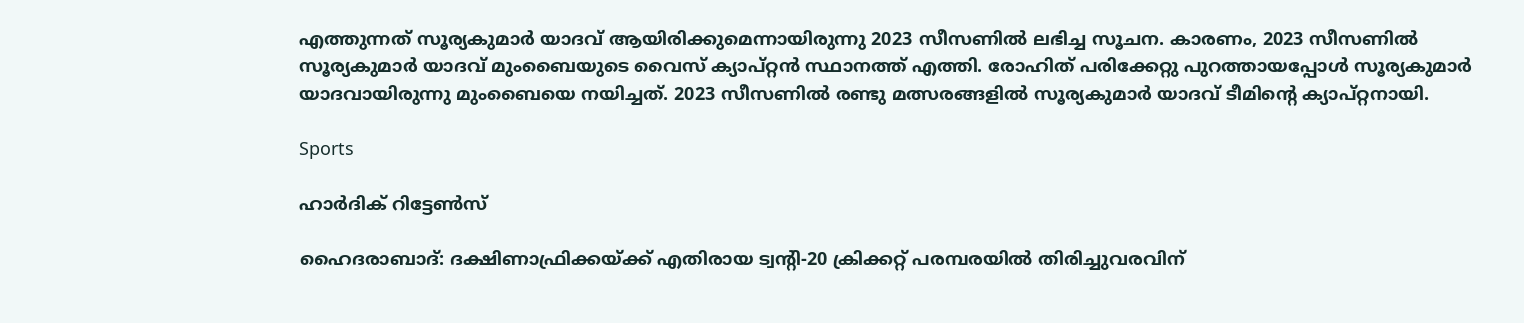എത്തുന്നത് സൂര്യകുമാര്‍ യാദവ് ആയിരിക്കുമെന്നായിരുന്നു 2023 സീസണില്‍ ലഭിച്ച സൂചന. കാരണം, 2023 സീസണില്‍ സൂര്യകുമാര്‍ യാദവ് മുംബൈയുടെ വൈസ് ക്യാപ്റ്റന്‍ സ്ഥാനത്ത് എത്തി. രോഹിത് പരിക്കേറ്റു പുറത്തായപ്പോള്‍ സൂര്യകുമാര്‍ യാദവായിരുന്നു മുംബൈയെ നയിച്ചത്. 2023 സീസണില്‍ രണ്ടു മത്സരങ്ങളില്‍ സൂര്യകുമാര്‍ യാദവ് ടീമിന്‍റെ ക്യാപ്റ്റനായി.

Sports

ഹാർദിക് റിട്ടേണ്‍സ്

ഹൈദരാബാദ്: ദക്ഷിണാഫ്രിക്കയ്ക്ക് എതിരായ ട്വന്‍റി-20 ക്രിക്കറ്റ് പരമ്പരയില്‍ തിരിച്ചുവരവിന്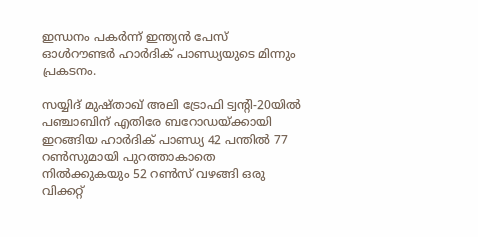ഇന്ധനം പകര്‍ന്ന് ഇന്ത്യന്‍ പേസ് ഓള്‍റൗണ്ടര്‍ ഹാര്‍ദിക് പാണ്ഡ്യയുടെ മിന്നും പ്രകടനം.

സയ്യിദ് മുഷ്താഖ് അലി ട്രോഫി ട്വന്‍റി-20യില്‍ പഞ്ചാബിന് എതിരേ ബറോഡയ്ക്കായി ഇറങ്ങിയ ഹാര്‍ദിക് പാണ്ഡ്യ 42 പന്തില്‍ 77 റണ്‍സുമായി പുറത്താകാതെ നില്‍ക്കുകയും 52 റണ്‍സ് വഴങ്ങി ഒരു വിക്കറ്റ്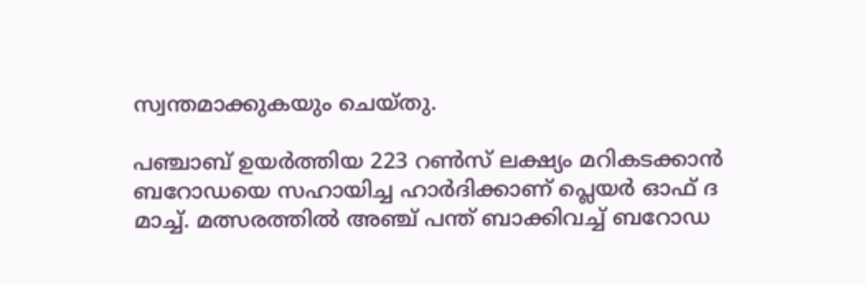സ്വന്തമാക്കുകയും ചെയ്തു.

പഞ്ചാബ് ഉയര്‍ത്തിയ 223 റണ്‍സ് ലക്ഷ്യം മറികടക്കാന്‍ ബറോഡയെ സഹായിച്ച ഹാര്‍ദിക്കാണ് പ്ലെയര്‍ ഓഫ് ദ മാച്ച്. മത്സരത്തില്‍ അഞ്ച് പന്ത് ബാക്കിവച്ച് ബറോഡ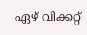ഏഴ് വിക്കറ്റ്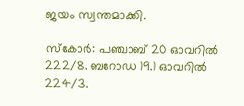ജയം സ്വന്തമാക്കി.

സ്‌കോര്‍: പഞ്ചാബ് 20 ഓവറില്‍ 222/8. ബറോഡ 19.1 ഓവറില്‍ 224/3.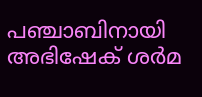പഞ്ചാബിനായി അഭിഷേക് ശര്‍മ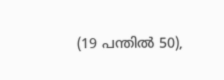(19 പന്തില്‍ 50),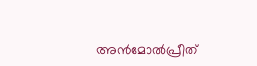അന്‍മോല്‍പ്രീത്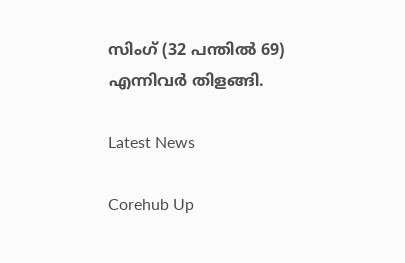സിംഗ് (32 പന്തില്‍ 69) എന്നിവര്‍ തിളങ്ങി.

Latest News

Corehub Up